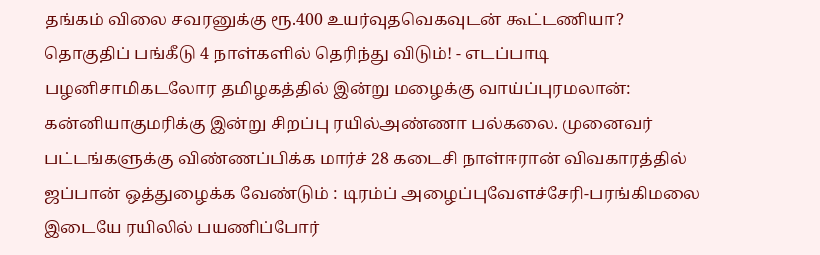தங்கம் விலை சவரனுக்கு ரூ.400 உயர்வுதவெகவுடன் கூட்டணியா? தொகுதிப் பங்கீடு 4 நாள்களில் தெரிந்து விடும்! - எடப்பாடி பழனிசாமிகடலோர தமிழகத்தில் இன்று மழைக்கு வாய்ப்புரமலான்: கன்னியாகுமரிக்கு இன்று சிறப்பு ரயில்அண்ணா பல்கலை. முனைவர் பட்டங்களுக்கு விண்ணப்பிக்க மார்ச் 28 கடைசி நாள்ஈரான் விவகாரத்தில் ஜப்பான் ஒத்துழைக்க வேண்டும் : டிரம்ப் அழைப்புவேளச்சேரி-பரங்கிமலை இடையே ரயிலில் பயணிப்போர்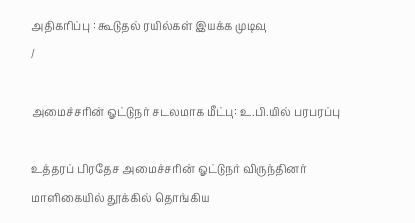அதிகரிப்பு : கூடுதல் ரயில்கள் இயக்க முடிவு
/

அமைச்சரின் ஓட்டுநர் சடலமாக மீட்பு: உ.பி.யில் பரபரப்பு

உத்தரப் பிரதேச அமைச்சரின் ஓட்டுநர் விருந்தினர் மாளிகையில் தூக்கில் தொங்கிய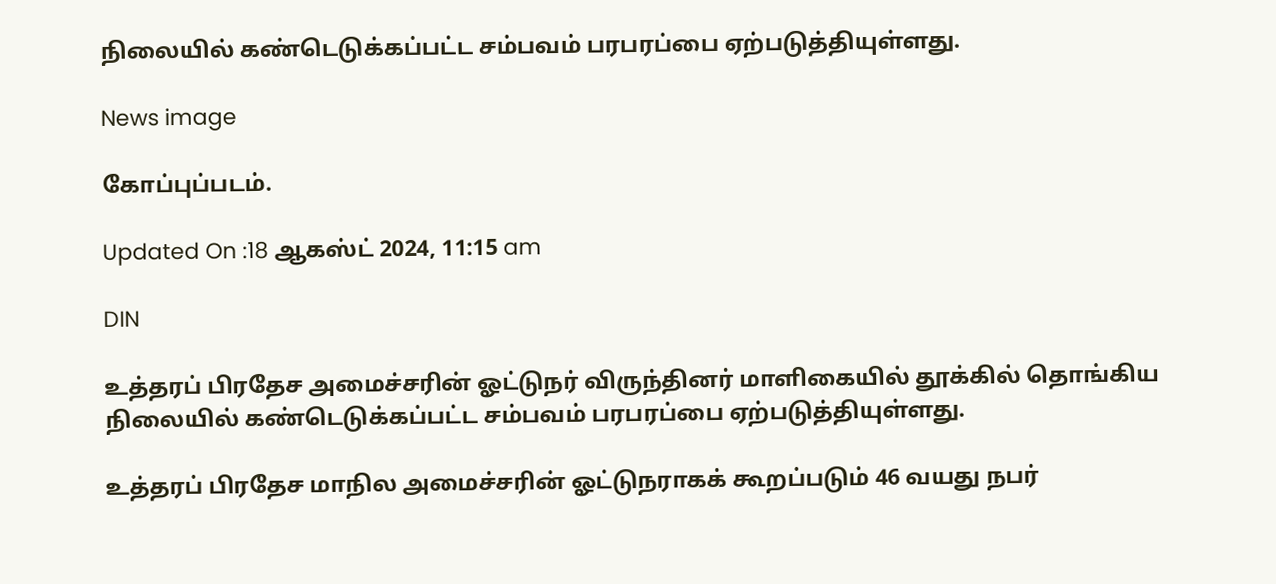நிலையில் கண்டெடுக்கப்பட்ட சம்பவம் பரபரப்பை ஏற்படுத்தியுள்ளது.

News image

கோப்புப்படம்.

Updated On :18 ஆகஸ்ட் 2024, 11:15 am

DIN

உத்தரப் பிரதேச அமைச்சரின் ஓட்டுநர் விருந்தினர் மாளிகையில் தூக்கில் தொங்கிய நிலையில் கண்டெடுக்கப்பட்ட சம்பவம் பரபரப்பை ஏற்படுத்தியுள்ளது.

உத்தரப் பிரதேச மாநில அமைச்சரின் ஓட்டுநராகக் கூறப்படும் 46 வயது நபர்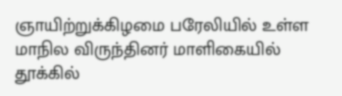ஞாயிற்றுக்கிழமை பரேலியில் உள்ள மாநில விருந்தினர் மாளிகையில் தூக்கில்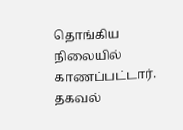தொங்கிய நிலையில் காணப்பட்டார். தகவல்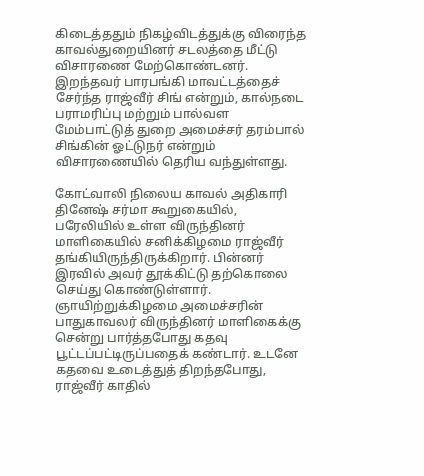கிடைத்ததும் நிகழ்விடத்துக்கு விரைந்த காவல்துறையினர் சடலத்தை மீட்டு விசாரணை மேற்கொண்டனர். இறந்தவர் பாரபங்கி மாவட்டத்தைச் சேர்ந்த ராஜ்வீர் சிங் என்றும், கால்நடை பராமரிப்பு மற்றும் பால்வள மேம்பாட்டுத் துறை அமைச்சர் தரம்பால் சிங்கின் ஓட்டுநர் என்றும் விசாரணையில் தெரிய வந்துள்ளது.

கோட்வாலி நிலைய காவல் அதிகாரி தினேஷ் சர்மா கூறுகையில், பரேலியில் உள்ள விருந்தினர் மாளிகையில் சனிக்கிழமை ராஜ்வீர் தங்கியிருந்திருக்கிறார். பின்னர் இரவில் அவர் தூக்கிட்டு தற்கொலை செய்து கொண்டுள்ளார். ஞாயிற்றுக்கிழமை அமைச்சரின் பாதுகாவலர் விருந்தினர் மாளிகைக்கு சென்று பார்த்தபோது கதவு பூட்டப்பட்டிருப்பதைக் கண்டார். உடனே கதவை உடைத்துத் திறந்தபோது, ராஜ்வீர் காதில்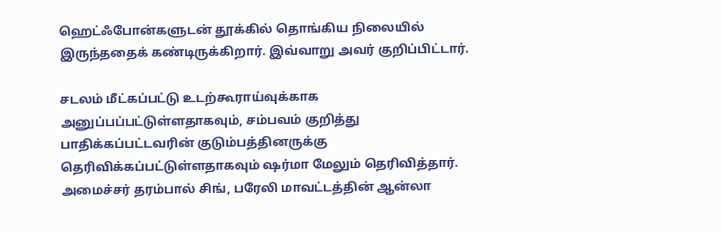ஹெட்ஃபோன்களுடன் தூக்கில் தொங்கிய நிலையில் இருந்ததைக் கண்டிருக்கிறார். இவ்வாறு அவர் குறிப்பிட்டார்.

சடலம் மீட்கப்பட்டு உடற்கூராய்வுக்காக அனுப்பப்பட்டுள்ளதாகவும், சம்பவம் குறித்து பாதிக்கப்பட்டவரின் குடும்பத்தினருக்கு தெரிவிக்கப்பட்டுள்ளதாகவும் ஷர்மா மேலும் தெரிவித்தார். அமைச்சர் தரம்பால் சிங், பரேலி மாவட்டத்தின் ஆன்லா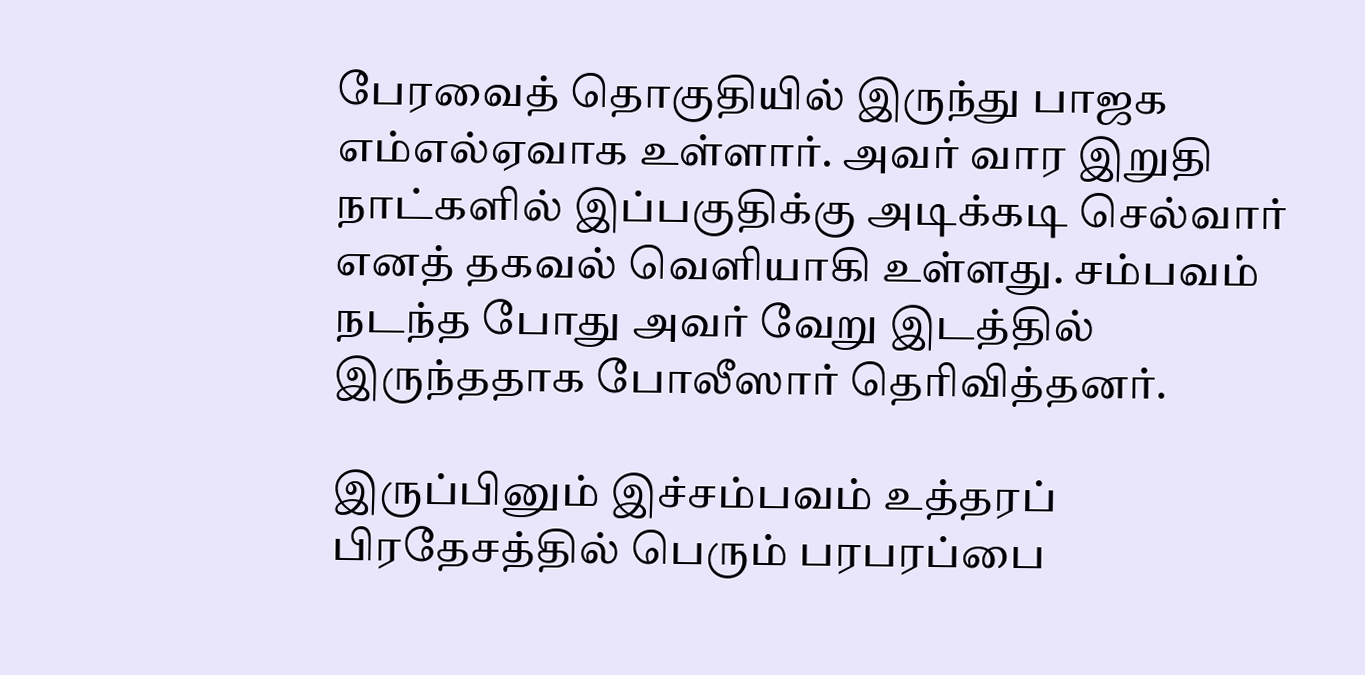பேரவைத் தொகுதியில் இருந்து பாஜக எம்எல்ஏவாக உள்ளார். அவர் வார இறுதி நாட்களில் இப்பகுதிக்கு அடிக்கடி செல்வார் எனத் தகவல் வெளியாகி உள்ளது. சம்பவம் நடந்த போது அவர் வேறு இடத்தில் இருந்ததாக போலீஸார் தெரிவித்தனர்.

இருப்பினும் இச்சம்பவம் உத்தரப் பிரதேசத்தில் பெரும் பரபரப்பை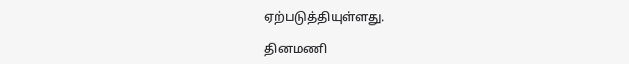ஏற்படுத்தியுள்ளது.

தினமணி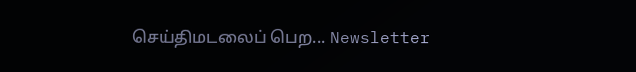செய்திமடலைப் பெற... Newsletter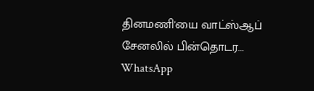தினமணி'யை வாட்ஸ்ஆப் சேனலில் பின்தொடர... WhatsApp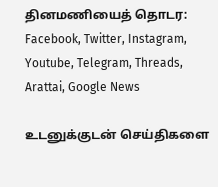தினமணியைத் தொடர: Facebook, Twitter, Instagram, Youtube, Telegram, Threads, Arattai, Google News

உடனுக்குடன் செய்திகளை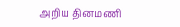அறிய தினமணி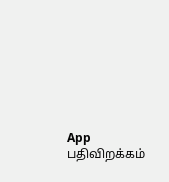App பதிவிறக்கம்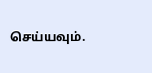செய்யவும்.